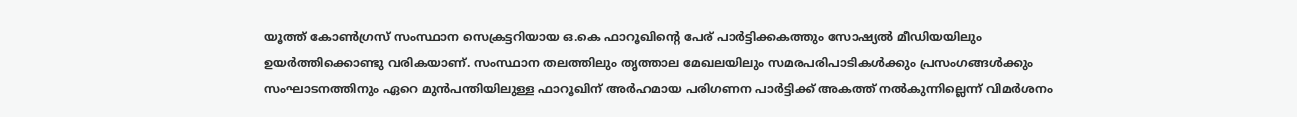യൂത്ത് കോൺഗ്രസ് സംസ്ഥാന സെക്രട്ടറിയായ ഒ.കെ ഫാറൂഖിന്റെ പേര് പാർട്ടിക്കകത്തും സോഷ്യൽ മീഡിയയിലും ഉയർത്തിക്കൊണ്ടു വരികയാണ്. സംസ്ഥാന തലത്തിലും തൃത്താല മേഖലയിലും സമരപരിപാടികൾക്കും പ്രസംഗങ്ങൾക്കും സംഘാടനത്തിനും ഏറെ മുൻപന്തിയിലുള്ള ഫാറൂഖിന് അർഹമായ പരിഗണന പാർട്ടിക്ക് അകത്ത് നൽകുന്നില്ലെന്ന് വിമർശനം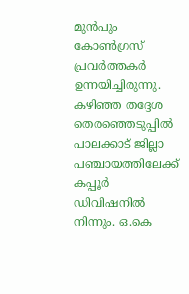മുൻപും കോൺഗ്രസ് പ്രവർത്തകർ ഉന്നയിച്ചിരുന്നു.
കഴിഞ്ഞ തദ്ദേശ തെരഞ്ഞെടുപ്പിൽ പാലക്കാട് ജില്ലാ പഞ്ചായത്തിലേക്ക് കപ്പൂർ ഡിവിഷനിൽ നിന്നും. ഒ.കെ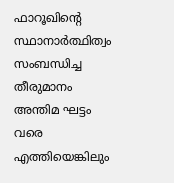ഫാറൂഖിന്റെ സ്ഥാനാർത്ഥിത്വം സംബന്ധിച്ച തീരുമാനം അന്തിമ ഘട്ടം വരെ എത്തിയെങ്കിലും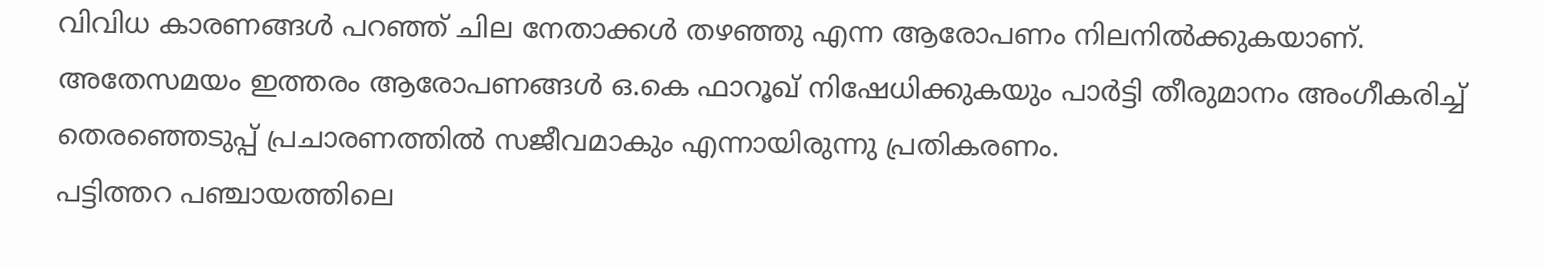വിവിധ കാരണങ്ങൾ പറഞ്ഞ് ചില നേതാക്കൾ തഴഞ്ഞു എന്ന ആരോപണം നിലനിൽക്കുകയാണ്. അതേസമയം ഇത്തരം ആരോപണങ്ങൾ ഒ.കെ ഫാറൂഖ് നിഷേധിക്കുകയും പാർട്ടി തീരുമാനം അംഗീകരിച്ച് തെരഞ്ഞെടുപ്പ് പ്രചാരണത്തിൽ സജീവമാകും എന്നായിരുന്നു പ്രതികരണം.
പട്ടിത്തറ പഞ്ചായത്തിലെ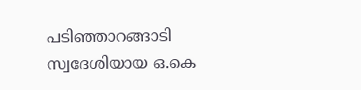പടിഞ്ഞാറങ്ങാടി സ്വദേശിയായ ഒ.കെ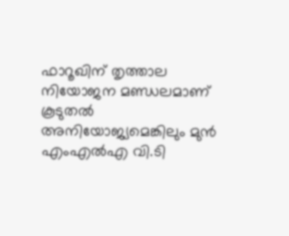ഫാറൂഖിന് തൃത്താല നിയോജന മണ്ഡലമാണ് കൂടുതൽ അനിയോജ്യമെങ്കിലും മുൻ എംഎൽഎ വി.ടി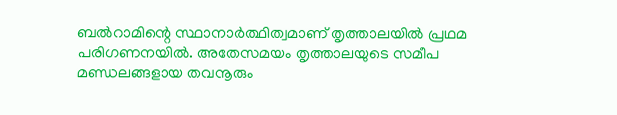ബൽറാമിന്റെ സ്ഥാനാർത്ഥിത്വമാണ് തൃത്താലയിൽ പ്രഥമ പരിഗണനയിൽ. അതേസമയം തൃത്താലയുടെ സമീപ മണ്ഡലങ്ങളായ തവനൂരും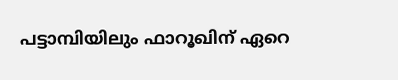പട്ടാമ്പിയിലും ഫാറൂഖിന് ഏറെ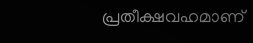പ്രതീക്ഷവഹമാണ്